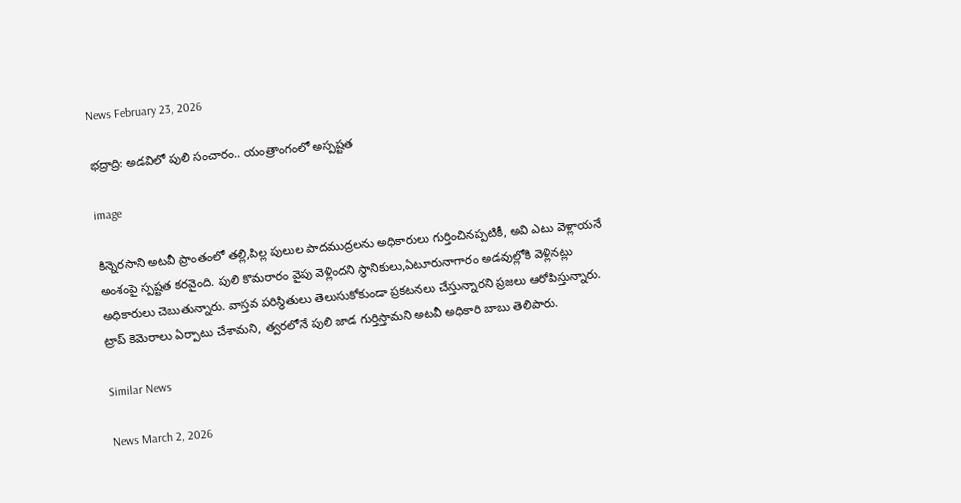News February 23, 2026

భద్రాద్రి: అడవిలో పులి సంచారం.. యంత్రాంగంలో అస్పష్టత

image

కిన్నెరసాని అటవీ ప్రాంతంలో తల్లి,పిల్ల పులుల పాదముద్రలను అధికారులు గుర్తించినప్పటికీ, అవి ఎటు వెళ్లాయనే అంశంపై స్పష్టత కరవైంది. పులి కొమరారం వైపు వెళ్లిందని స్థానికులు,ఏటూరునాగారం అడవుల్లోకి వెళ్లినట్లు అధికారులు చెబుతున్నారు. వాస్తవ పరిస్థితులు తెలుసుకోకుండా ప్రకటనలు చేస్తున్నారని ప్రజలు ఆరోపిస్తున్నారు. ట్రాప్ కెమెరాలు ఏర్పాటు చేశామని, త్వరలోనే పులి జాడ గుర్తిస్తామని అటవీ అధికారి బాబు తెలిపారు.

Similar News

News March 2, 2026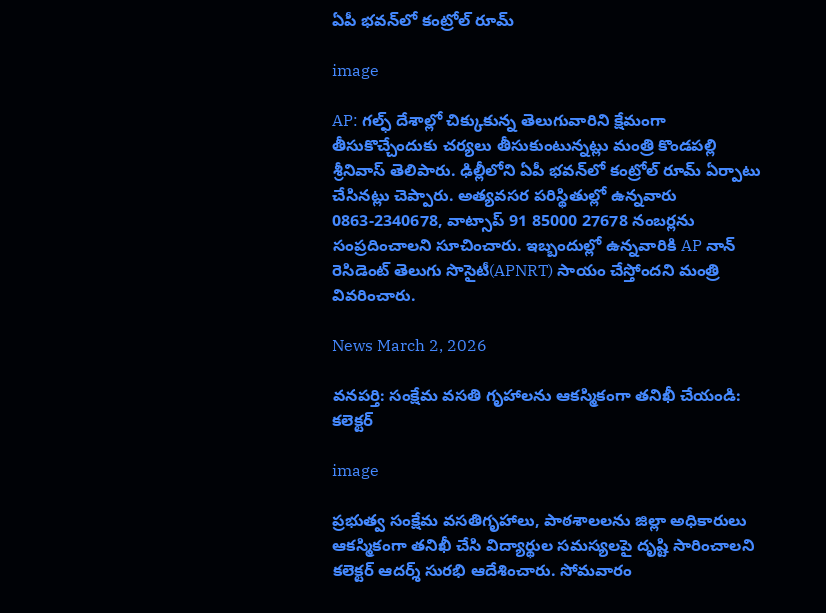ఏపీ భవన్‌లో కంట్రోల్ రూమ్

image

AP: గల్ఫ్ దేశాల్లో చిక్కుకున్న తెలుగువారిని క్షేమంగా తీసుకొచ్చేందుకు చర్యలు తీసుకుంటున్నట్లు మంత్రి కొండపల్లి శ్రీనివాస్ తెలిపారు. ఢిల్లీలోని ఏపీ భవన్‌లో కంట్రోల్ రూమ్ ఏర్పాటు చేసినట్లు చెప్పారు. అత్యవసర పరిస్థితుల్లో ఉన్నవారు 0863-2340678, వాట్సాప్ 91 85000 27678 నంబర్లను సంప్రదించాలని సూచించారు. ఇబ్బందుల్లో ఉన్నవారికి AP నాన్ రెసిడెంట్ తెలుగు సొసైటీ(APNRT) సాయం చేస్తోందని మంత్రి వివరించారు.

News March 2, 2026

వనపర్తి: సంక్షేమ వసతి గృహాలను ఆకస్మికంగా తనిఖీ చేయండి: కలెక్టర్

image

ప్రభుత్వ సంక్షేమ వసతిగృహాలు, పాఠశాలలను జిల్లా అధికారులు ఆకస్మికంగా తనిఖీ చేసి విద్యార్థుల సమస్యలపై దృష్టి సారించాలని కలెక్టర్ ఆదర్శ్ సురభి ఆదేశించారు. సోమవారం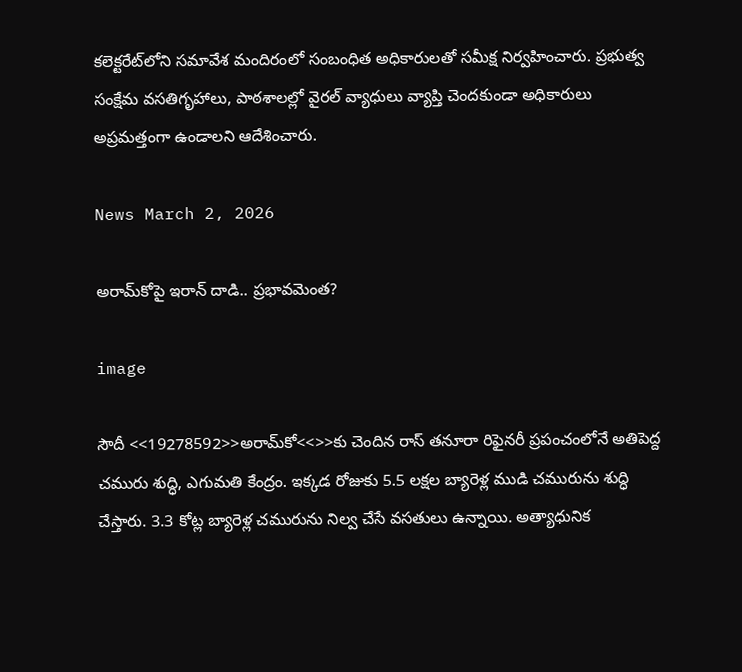కలెక్టరేట్‌లోని సమావేశ మందిరంలో సంబంధిత అధికారులతో సమీక్ష నిర్వహించారు. ప్రభుత్వ సంక్షేమ వసతిగృహాలు, పాఠశాలల్లో వైరల్ వ్యాధులు వ్యాప్తి చెందకుండా అధికారులు అప్రమత్తంగా ఉండాలని ఆదేశించారు.

News March 2, 2026

అరామ్‌కోపై ఇరాన్ దాడి.. ప్రభావమెంత?

image

సౌదీ <<19278592>>అరామ్‌కో<<>>కు చెందిన రాస్ తనూరా రిఫైనరీ ప్రపంచంలోనే అతిపెద్ద చమురు శుద్ధి, ఎగుమతి కేంద్రం. ఇక్కడ రోజుకు 5.5 లక్షల బ్యారెళ్ల ముడి చమురును శుద్ధి చేస్తారు. 3.3 కోట్ల బ్యారెళ్ల చమురును నిల్వ చేసే వసతులు ఉన్నాయి. అత్యాధునిక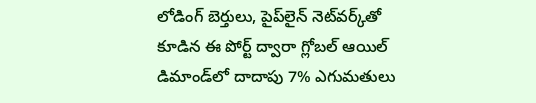లోడింగ్ బెర్తులు, పైప్‌లైన్ నెట్‌వర్క్‌తో కూడిన ఈ పోర్ట్ ద్వారా గ్లోబల్ ఆయిల్ డిమాండ్‌లో దాదాపు 7% ఎగుమతులు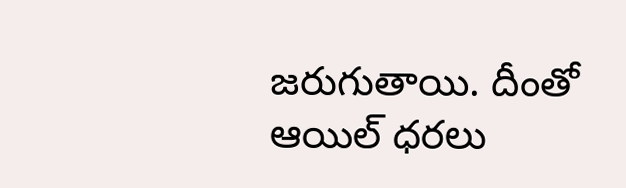జరుగుతాయి. దీంతో ఆయిల్ ధరలు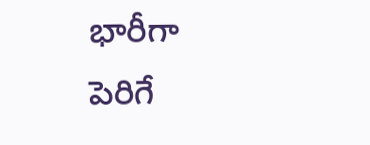భారీగా పెరిగే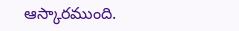ఆస్కారముంది.